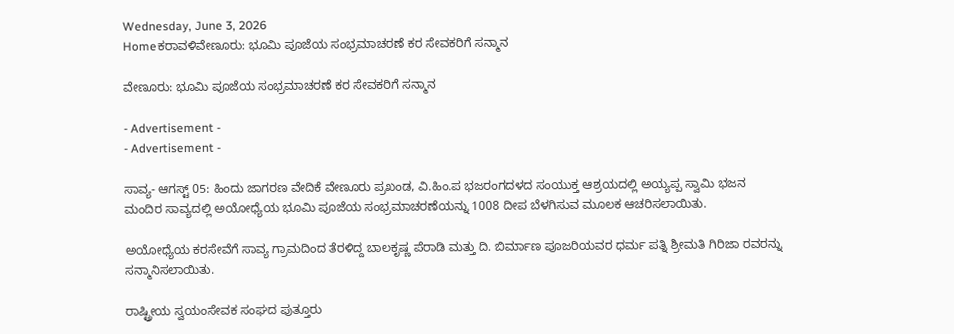Wednesday, June 3, 2026
Homeಕರಾವಳಿವೇಣೂರು: ಭೂಮಿ ಪೂಜೆಯ ಸಂಭ್ರಮಾಚರಣೆ ಕರ ಸೇವಕರಿಗೆ ಸನ್ಮಾನ

ವೇಣೂರು: ಭೂಮಿ ಪೂಜೆಯ ಸಂಭ್ರಮಾಚರಣೆ ಕರ ಸೇವಕರಿಗೆ ಸನ್ಮಾನ

- Advertisement -
- Advertisement -

ಸಾವ್ಯ- ಆಗಸ್ಟ್ 05: ಹಿಂದು ಜಾಗರಣ ವೇದಿಕೆ ವೇಣೂರು ಪ್ರಖಂಡ, ವಿ.ಹಿಂ.ಪ ಭಜರಂಗದಳದ ಸಂಯುಕ್ತ ಆಶ್ರಯದಲ್ಲಿ ಅಯ್ಯಪ್ಪ ಸ್ವಾಮಿ ಭಜನ ಮಂದಿರ ಸಾವ್ಯದಲ್ಲಿ ಅಯೋಧ್ಯೆಯ ಭೂಮಿ ಪೂಜೆಯ ಸಂಭ್ರಮಾಚರಣೆಯನ್ನು 1008 ದೀಪ ಬೆಳಗಿಸುವ ಮೂಲಕ ಆಚರಿಸಲಾಯಿತು.

ಅಯೋಧ್ಯೆಯ ಕರಸೇವೆಗೆ ಸಾವ್ಯ ಗ್ರಾಮದಿಂದ ತೆರಳಿದ್ದ ಬಾಲಕೃಷ್ಣ ಪೆರಾಡಿ ಮತ್ತು ದಿ. ಬಿರ್ಮಾಣ ಪೂಜರಿಯವರ ಧರ್ಮ ಪತ್ನಿ ಶ್ರೀಮತಿ ಗಿರಿಜಾ ರವರನ್ನು ಸನ್ಮಾನಿಸಲಾಯಿತು.

ರಾಷ್ಟ್ರೀಯ ಸ್ವಯಂಸೇವಕ ಸಂಘದ ಪುತ್ತೂರು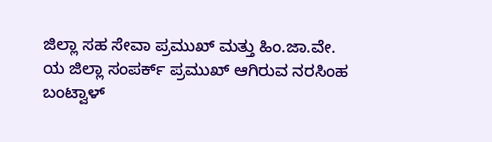ಜಿಲ್ಲಾ ಸಹ ಸೇವಾ ಪ್ರಮುಖ್ ಮತ್ತು ಹಿಂ.ಜಾ.ವೇ. ಯ ಜಿಲ್ಲಾ ಸಂಪರ್ಕ್ ಪ್ರಮುಖ್ ಆಗಿರುವ ನರಸಿಂಹ ಬಂಟ್ವಾಳ್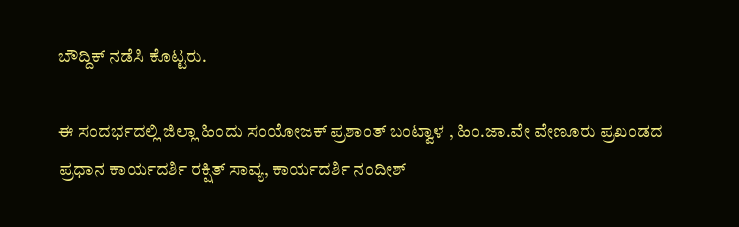ಬೌದ್ದಿಕ್ ನಡೆಸಿ ಕೊಟ್ಟರು.

ಈ ಸಂದರ್ಭದಲ್ಲಿ ಜಿಲ್ಲಾ ಹಿಂದು ಸಂಯೋಜಕ್ ಪ್ರಶಾಂತ್ ಬಂಟ್ವಾಳ , ಹಿಂ.ಜಾ.ವೇ ವೇಣೂರು ಪ್ರಖಂಡದ ಪ್ರಧಾನ ಕಾರ್ಯದರ್ಶಿ ರಕ್ಷಿತ್ ಸಾವ್ಯ, ಕಾರ್ಯದರ್ಶಿ ನಂದೀಶ್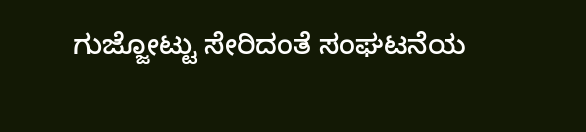ಗುಜ್ಜೋಟ್ಟು ಸೇರಿದಂತೆ ಸಂಘಟನೆಯ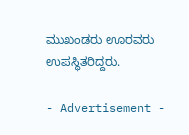ಮುಖಂಡರು ಊರವರು ಉಪಸ್ಥಿತರಿದ್ದರು.

- Advertisement -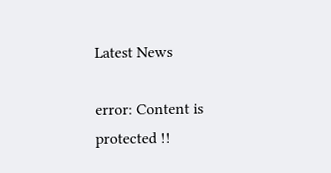Latest News

error: Content is protected !!